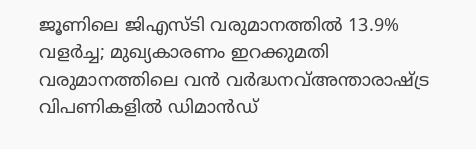ജൂണിലെ ജിഎസ്ടി വരുമാനത്തിൽ 13.9% വളർച്ച; മുഖ്യകാരണം ഇറക്കുമതി വരുമാനത്തിലെ വൻ വർദ്ധനവ്അന്താരാഷ്ട്ര വിപണികളിൽ ഡിമാൻഡ്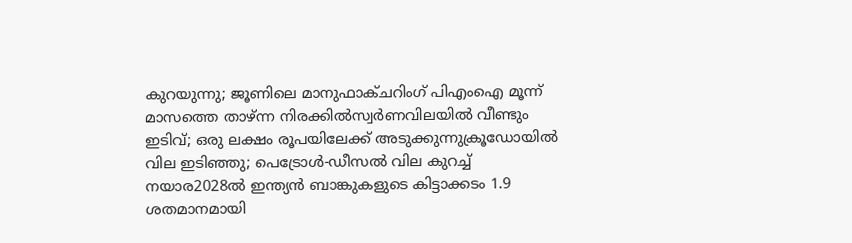കുറയുന്നു; ജൂണിലെ മാനുഫാക്ചറിംഗ് പിഎംഐ മൂന്ന് മാസത്തെ താഴ്ന്ന നിരക്കിൽസ്വർണവിലയിൽ വീണ്ടും ഇടിവ്; ഒരു ലക്ഷം രൂപയിലേക്ക് അടുക്കുന്നുക്രൂഡോയിൽ വില ഇടിഞ്ഞു; പെട്രോൾ-ഡീസൽ വില കുറച്ച് നയാര2028ൽ ഇന്ത്യൻ ബാങ്കുകളുടെ കിട്ടാക്കടം 1.9 ശതമാനമായി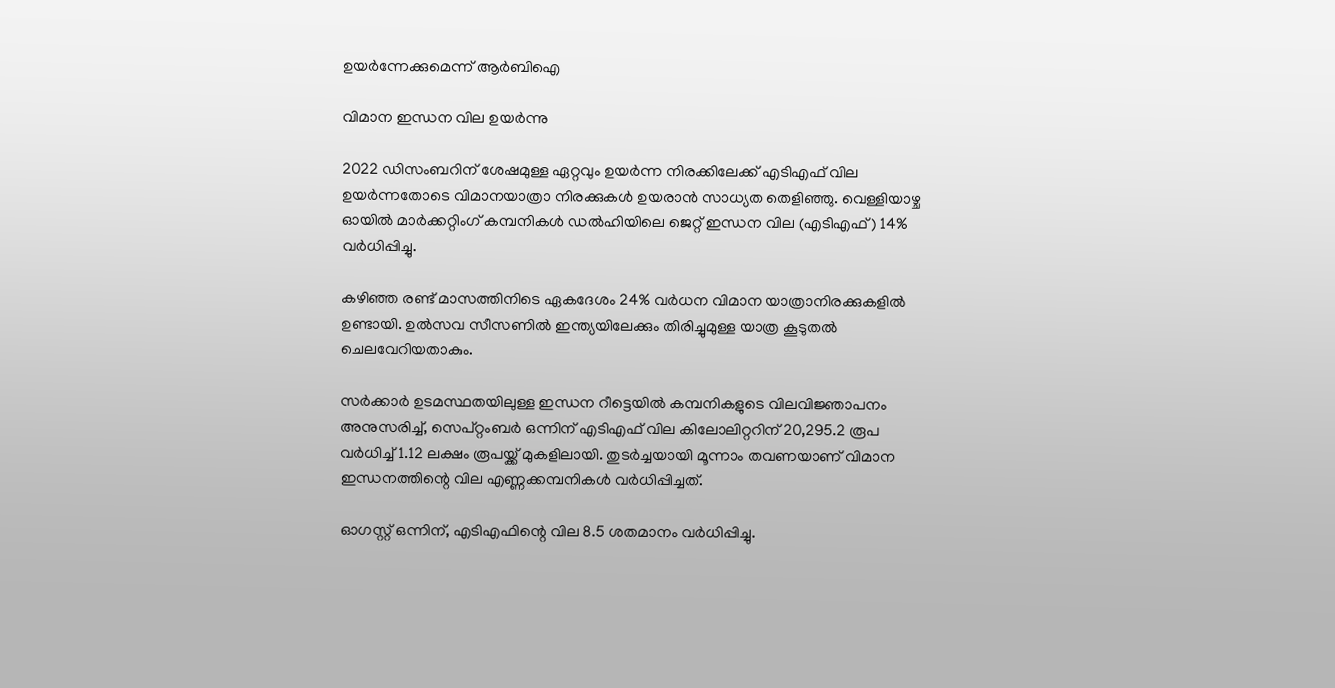ഉയർന്നേക്കുമെന്ന് ആർബിഐ

വിമാന ഇന്ധന വില ഉയര്‍ന്നു

2022 ഡിസംബറിന് ശേഷമുള്ള ഏറ്റവും ഉയർന്ന നിരക്കിലേക്ക് എടിഎഫ് വില ഉയർന്നതോടെ വിമാനയാത്രാ നിരക്കുകള്‍ ഉയരാന്‍ സാധ്യത തെളിഞ്ഞു. വെള്ളിയാഴ്ച ഓയിൽ മാർക്കറ്റിംഗ് കമ്പനികൾ ഡൽഹിയിലെ ജെറ്റ് ഇന്ധന വില (എടിഎഫ്) 14% വർധിപ്പിച്ചു.

കഴിഞ്ഞ രണ്ട് മാസത്തിനിടെ ഏകദേശം 24% വർധന വിമാന യാത്രാനിരക്കുകളില്‍ ഉണ്ടായി. ഉല്‍സവ സീസണില്‍ ഇന്ത്യയിലേക്കും തിരിച്ചുമുള്ള യാത്ര കൂടുതല്‍ ചെലവേറിയതാകും.

സർക്കാർ ഉടമസ്ഥതയിലുള്ള ഇന്ധന റീട്ടെയില്‍ കമ്പനികളുടെ വിലവിജ്ഞാപനം അനുസരിച്ച്, സെപ്റ്റംബർ ഒന്നിന് എടിഎഫ് വില കിലോലിറ്ററിന് 20,295.2 രൂപ വർധിച്ച് 1.12 ലക്ഷം രൂപയ്ക്ക് മുകളിലായി. തുടർച്ചയായി മൂന്നാം തവണയാണ് വിമാന ഇന്ധനത്തിന്റെ വില എണ്ണക്കമ്പനികൾ വർധിപ്പിച്ചത്.

ഓഗസ്റ്റ് ഒന്നിന്, എടിഎഫിന്റെ വില 8.5 ശതമാനം വർധിപ്പിച്ചു.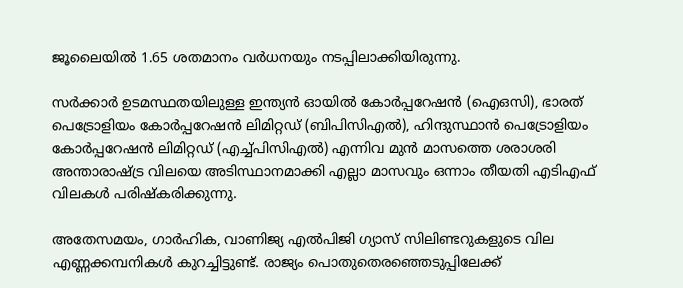ജൂലൈയില്‍ 1.65 ശതമാനം വര്‍ധനയും നടപ്പിലാക്കിയിരുന്നു.

സർക്കാർ ഉടമസ്ഥതയിലുള്ള ഇന്ത്യൻ ഓയിൽ കോർപ്പറേഷൻ (ഐഒസി), ഭാരത് പെട്രോളിയം കോർപ്പറേഷൻ ലിമിറ്റഡ് (ബിപിസിഎൽ), ഹിന്ദുസ്ഥാൻ പെട്രോളിയം കോർപ്പറേഷൻ ലിമിറ്റഡ് (എച്ച്പിസിഎൽ) എന്നിവ മുൻ മാസത്തെ ശരാശരി അന്താരാഷ്ട്ര വിലയെ അടിസ്ഥാനമാക്കി എല്ലാ മാസവും ഒന്നാം തീയതി എടിഎഫ് വിലകൾ പരിഷ്കരിക്കുന്നു.

അതേസമയം, ഗാർഹിക, വാണിജ്യ എൽപിജി ഗ്യാസ് സിലിണ്ടറുകളുടെ വില എണ്ണക്കമ്പനികൾ കുറച്ചിട്ടുണ്ട്. രാജ്യം പൊതുതെരഞ്ഞെടുപ്പിലേക്ക്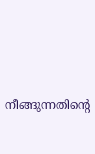നീങ്ങുന്നതിന്‍റെ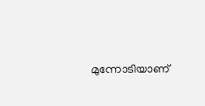മുന്നോടിയാണ്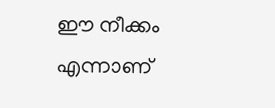ഈ നീക്കം എന്നാണ്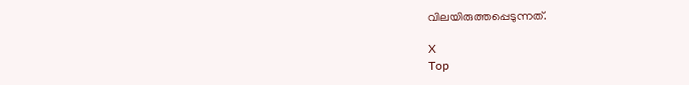വിലയിരുത്തപ്പെടുന്നത്.

X
Top